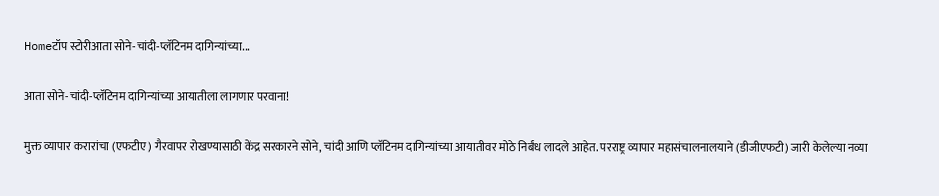Homeटॉप स्टोरीआता सोने-चांदी-प्लॅटिनम दागिन्यांच्या...

आता सोने-चांदी-प्लॅटिनम दागिन्यांच्या आयातीला लागणार परवाना!

मुक्त व्यापार करारांचा (एफटीए) गैरवापर रोखण्यासाठी केंद्र सरकारने सोने, चांदी आणि प्लॅटिनम दागिन्यांच्या आयातीवर मोठे निर्बंध लादले आहेत. परराष्ट्र व्यापार महासंचालनालयाने (डीजीएफटी) जारी केलेल्या नव्या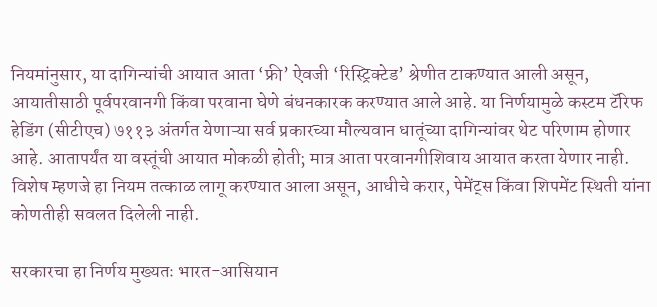नियमांनुसार, या दागिन्यांची आयात आता ‘फ्री’ ऐवजी ‘रिस्ट्रिक्टेड’ श्रेणीत टाकण्यात आली असून, आयातीसाठी पूर्वपरवानगी किंवा परवाना घेणे बंधनकारक करण्यात आले आहे. या निर्णयामुळे कस्टम टॅरिफ हेडिंग (सीटीएच) ७११३ अंतर्गत येणाऱ्या सर्व प्रकारच्या मौल्यवान धातूंच्या दागिन्यांवर थेट परिणाम होणार आहे. आतापर्यंत या वस्तूंची आयात मोकळी होती; मात्र आता परवानगीशिवाय आयात करता येणार नाही. विशेष म्हणजे हा नियम तत्काळ लागू करण्यात आला असून, आधीचे करार, पेमेंट्स किंवा शिपमेंट स्थिती यांना कोणतीही सवलत दिलेली नाही.

सरकारचा हा निर्णय मुख्यतः भारत-आसियान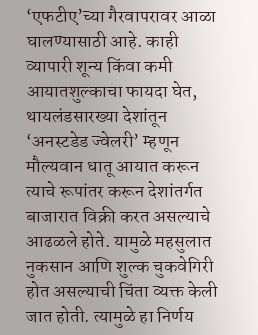‘एफटीए’च्या गैरवापरावर आळा घालण्यासाठी आहे. काही व्यापारी शून्य किंवा कमी आयातशुल्काचा फायदा घेत, थायलंडसारख्या देशांतून ‘अनस्टडेड ज्वेलरी’ म्हणून मौल्यवान धातू आयात करून त्याचे रूपांतर करून देशांतर्गत बाजारात विक्री करत असल्याचे आढळले होते. यामुळे महसुलात नुकसान आणि शुल्क चुकवेगिरी होत असल्याची चिंता व्यक्त केली जात होती. त्यामुळे हा निर्णय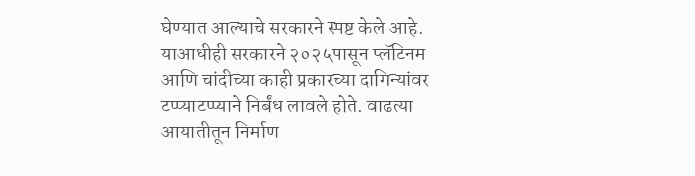घेण्यात आल्याचे सरकारने स्पष्ट केले आहे. याआधीही सरकारने २०२५पासून प्लॅटिनम आणि चांदीच्या काही प्रकारच्या दागिन्यांवर टप्प्याटप्प्याने निर्बंध लावले होते. वाढत्या आयातीतून निर्माण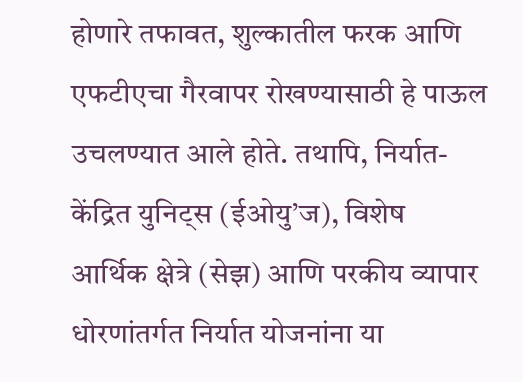होणारे तफावत, शुल्कातील फरक आणि एफटीएचा गैरवापर रोखण्यासाठी हे पाऊल उचलण्यात आले होते. तथापि, निर्यात-केंद्रित युनिट्स (ईओयु’ज), विशेष आर्थिक क्षेत्रे (सेझ) आणि परकीय व्यापार धोरणांतर्गत निर्यात योजनांना या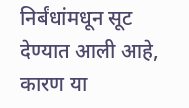निर्बंधांमधून सूट देण्यात आली आहे, कारण या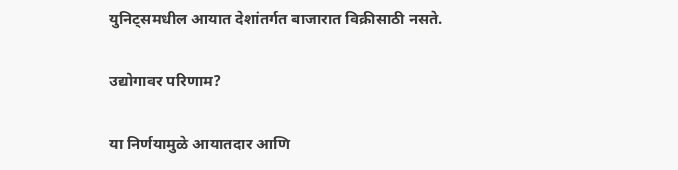युनिट्समधील आयात देशांतर्गत बाजारात विक्रीसाठी नसते.

उद्योगावर परिणाम?

या निर्णयामुळे आयातदार आणि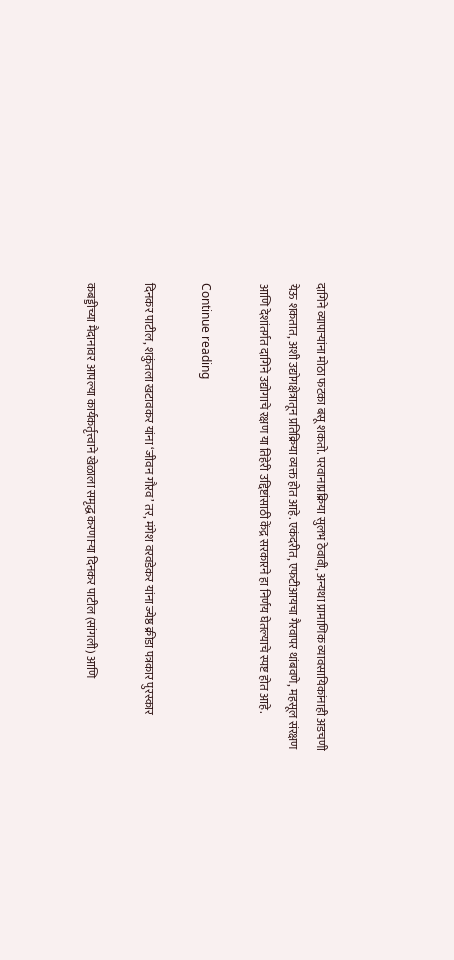दागिने व्यापाऱ्यांना मोठा फटका बसू शकतो. परवानाप्रक्रिया सुलभ ठेवावी, अन्यथा प्रामाणिक व्यावसायिकांनाही अडचणी येऊ शकतात, अशी उद्योगक्षेत्रातून प्रतिक्रिया व्यक्त होत आहे. एकंदरीत, एफटीआयचा गैरवापर थांबवणे, महसूल संरक्षण आणि देशांतर्गत दागिने उद्योगाचे रक्षण या तिहेरी उद्दिष्टांसाठी केंद्र सरकारने हा निर्णय घेतल्याचे स्पष्ट होत आहे.

Continue reading

दिनकर पाटील, शकुंतला खटावकर यांना ‘जीवन गौरव’ तर, मंगेश वरवडेकर यांना ज्येष्ठ क्रीडा पत्रकार पुरस्कार

कबड्डीच्या मैदानावर आपल्या कार्यकर्तृत्त्वाने खेळाला समृद्ध करणाऱ्या दिनकर पाटील (सांगली) आणि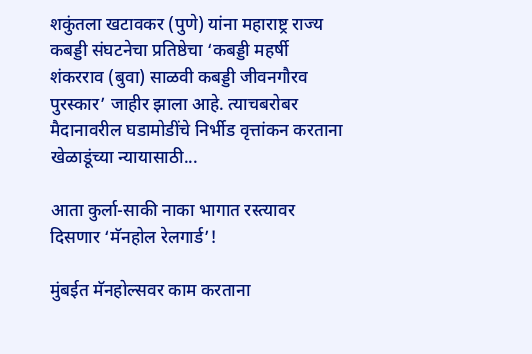शकुंतला खटावकर (पुणे) यांना महाराष्ट्र राज्य कबड्डी संघटनेचा प्रतिष्ठेचा ‘कबड्डी महर्षी शंकरराव (बुवा) साळवी कबड्डी जीवनगौरव पुरस्कार’ जाहीर झाला आहे. त्याचबरोबर मैदानावरील घडामोडींचे निर्भीड वृत्तांकन करताना खेळाडूंच्या न्यायासाठी...

आता कुर्ला-साकी नाका भागात रस्त्यावर दिसणार ‘मॅनहोल रेलगार्ड’!

मुंबईत मॅनहोल्सवर काम करताना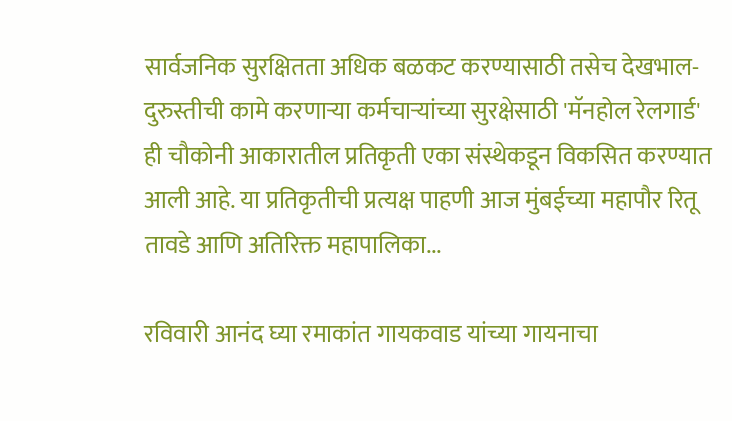सार्वजनिक सुरक्षितता अधिक बळकट करण्यासाठी तसेच देखभाल-दुरुस्तीची कामे करणाऱ्या कर्मचाऱ्यांच्या सुरक्षेसाठी 'मॅनहोल रेलगार्ड' ही चौकोनी आकारातील प्रतिकृती एका संस्थेकडून विकसित करण्यात आली आहे. या प्रतिकृतीची प्रत्यक्ष पाहणी आज मुंबईच्या महापौर रितू तावडे आणि अतिरिक्त महापालिका...

रविवारी आनंद घ्या रमाकांत गायकवाड यांच्या गायनाचा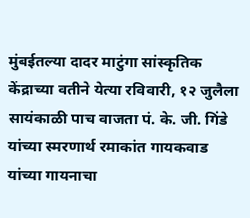मुंबईतल्या दादर माटुंगा सांस्कृतिक केंद्राच्या वतीने येत्या रविवारी, १२ जुलैला सायंकाळी पाच वाजता पं. के. जी. गिंडे यांच्या स्मरणार्थ रमाकांत गायकवाड यांच्या गायनाचा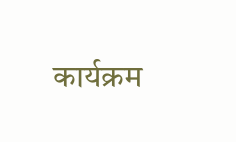कार्यक्रम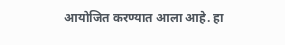आयोजित करण्यात आला आहे. हा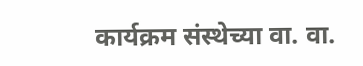कार्यक्रम संस्थेच्या वा. वा.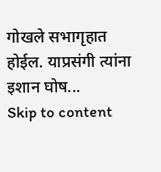गोखले सभागृहात होईल. याप्रसंगी त्यांना इशान घोष...
Skip to content